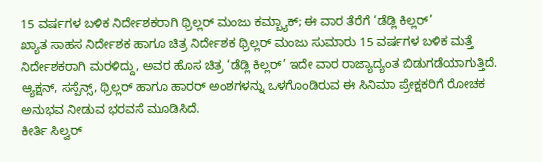15 ವರ್ಷಗಳ ಬಳಿಕ ನಿರ್ದೇಶಕರಾಗಿ ಥ್ರಿಲ್ಲರ್ ಮಂಜು ಕಮ್ಬ್ಯಾಕ್; ಈ ವಾರ ತೆರೆಗೆ ‘ಡೆಡ್ಲಿ ಕಿಲ್ಲರ್’
ಖ್ಯಾತ ಸಾಹಸ ನಿರ್ದೇಶಕ ಹಾಗೂ ಚಿತ್ರ ನಿರ್ದೇಶಕ ಥ್ರಿಲ್ಲರ್ ಮಂಜು ಸುಮಾರು 15 ವರ್ಷಗಳ ಬಳಿಕ ಮತ್ತೆ ನಿರ್ದೇಶಕರಾಗಿ ಮರಳಿದ್ದು, ಅವರ ಹೊಸ ಚಿತ್ರ ‘ಡೆಡ್ಲಿ ಕಿಲ್ಲರ್’ ಇದೇ ವಾರ ರಾಜ್ಯಾದ್ಯಂತ ಬಿಡುಗಡೆಯಾಗುತ್ತಿದೆ. ಆ್ಯಕ್ಷನ್, ಸಸ್ಪೆನ್ಸ್, ಥ್ರಿಲ್ಲರ್ ಹಾಗೂ ಹಾರರ್ ಅಂಶಗಳನ್ನು ಒಳಗೊಂಡಿರುವ ಈ ಸಿನಿಮಾ ಪ್ರೇಕ್ಷಕರಿಗೆ ರೋಚಕ ಅನುಭವ ನೀಡುವ ಭರವಸೆ ಮೂಡಿಸಿದೆ.
ಕೀರ್ತಿ ಸಿಲ್ವರ್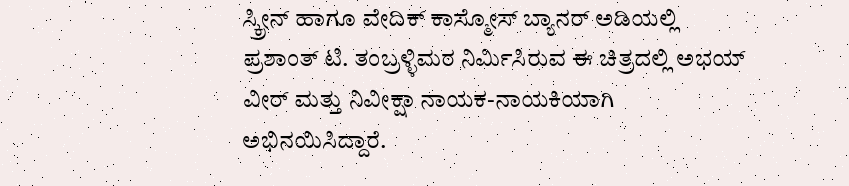ಸ್ಕ್ರೀನ್ ಹಾಗೂ ವೇದಿಕ್ ಕಾಸ್ಮೋಸ್ ಬ್ಯಾನರ್ ಅಡಿಯಲ್ಲಿ ಪ್ರಶಾಂತ್ ಟಿ. ತಂಬ್ರಳ್ಳಿಮಠ ನಿರ್ಮಿಸಿರುವ ಈ ಚಿತ್ರದಲ್ಲಿ ಅಭಯ್ ವೀರ್ ಮತ್ತು ನಿವೀಕ್ಷಾ ನಾಯಕ-ನಾಯಕಿಯಾಗಿ ಅಭಿನಯಿಸಿದ್ದಾರೆ.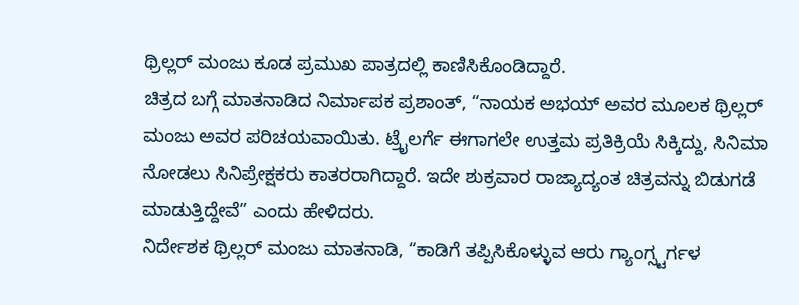ಥ್ರಿಲ್ಲರ್ ಮಂಜು ಕೂಡ ಪ್ರಮುಖ ಪಾತ್ರದಲ್ಲಿ ಕಾಣಿಸಿಕೊಂಡಿದ್ದಾರೆ.
ಚಿತ್ರದ ಬಗ್ಗೆ ಮಾತನಾಡಿದ ನಿರ್ಮಾಪಕ ಪ್ರಶಾಂತ್, “ನಾಯಕ ಅಭಯ್ ಅವರ ಮೂಲಕ ಥ್ರಿಲ್ಲರ್ ಮಂಜು ಅವರ ಪರಿಚಯವಾಯಿತು. ಟ್ರೈಲರ್ಗೆ ಈಗಾಗಲೇ ಉತ್ತಮ ಪ್ರತಿಕ್ರಿಯೆ ಸಿಕ್ಕಿದ್ದು, ಸಿನಿಮಾ ನೋಡಲು ಸಿನಿಪ್ರೇಕ್ಷಕರು ಕಾತರರಾಗಿದ್ದಾರೆ. ಇದೇ ಶುಕ್ರವಾರ ರಾಜ್ಯಾದ್ಯಂತ ಚಿತ್ರವನ್ನು ಬಿಡುಗಡೆ ಮಾಡುತ್ತಿದ್ದೇವೆ” ಎಂದು ಹೇಳಿದರು.
ನಿರ್ದೇಶಕ ಥ್ರಿಲ್ಲರ್ ಮಂಜು ಮಾತನಾಡಿ, “ಕಾಡಿಗೆ ತಪ್ಪಿಸಿಕೊಳ್ಳುವ ಆರು ಗ್ಯಾಂಗ್ಸ್ಟರ್ಗಳ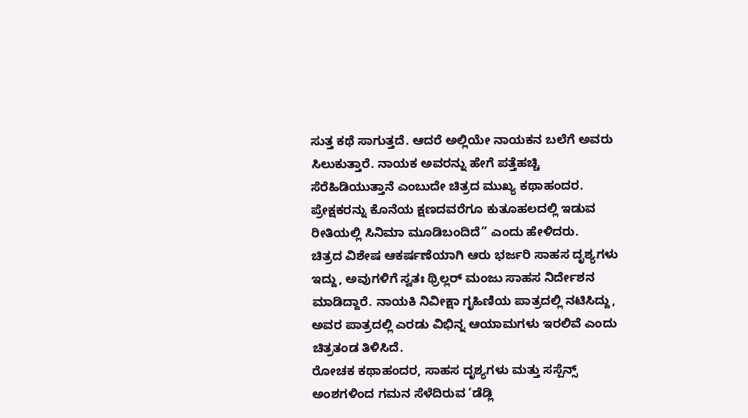ಸುತ್ತ ಕಥೆ ಸಾಗುತ್ತದೆ. ಆದರೆ ಅಲ್ಲಿಯೇ ನಾಯಕನ ಬಲೆಗೆ ಅವರು ಸಿಲುಕುತ್ತಾರೆ. ನಾಯಕ ಅವರನ್ನು ಹೇಗೆ ಪತ್ತೆಹಚ್ಚಿ ಸೆರೆಹಿಡಿಯುತ್ತಾನೆ ಎಂಬುದೇ ಚಿತ್ರದ ಮುಖ್ಯ ಕಥಾಹಂದರ. ಪ್ರೇಕ್ಷಕರನ್ನು ಕೊನೆಯ ಕ್ಷಣದವರೆಗೂ ಕುತೂಹಲದಲ್ಲಿ ಇಡುವ ರೀತಿಯಲ್ಲಿ ಸಿನಿಮಾ ಮೂಡಿಬಂದಿದೆ” ಎಂದು ಹೇಳಿದರು.
ಚಿತ್ರದ ವಿಶೇಷ ಆಕರ್ಷಣೆಯಾಗಿ ಆರು ಭರ್ಜರಿ ಸಾಹಸ ದೃಶ್ಯಗಳು ಇದ್ದು, ಅವುಗಳಿಗೆ ಸ್ವತಃ ಥ್ರಿಲ್ಲರ್ ಮಂಜು ಸಾಹಸ ನಿರ್ದೇಶನ ಮಾಡಿದ್ದಾರೆ. ನಾಯಕಿ ನಿವೀಕ್ಷಾ ಗೃಹಿಣಿಯ ಪಾತ್ರದಲ್ಲಿ ನಟಿಸಿದ್ದು, ಅವರ ಪಾತ್ರದಲ್ಲಿ ಎರಡು ವಿಭಿನ್ನ ಆಯಾಮಗಳು ಇರಲಿವೆ ಎಂದು ಚಿತ್ರತಂಡ ತಿಳಿಸಿದೆ.
ರೋಚಕ ಕಥಾಹಂದರ, ಸಾಹಸ ದೃಶ್ಯಗಳು ಮತ್ತು ಸಸ್ಪೆನ್ಸ್ ಅಂಶಗಳಿಂದ ಗಮನ ಸೆಳೆದಿರುವ ‘ಡೆಡ್ಲಿ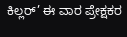ಕಿಲ್ಲರ್’ ಈ ವಾರ ಪ್ರೇಕ್ಷಕರ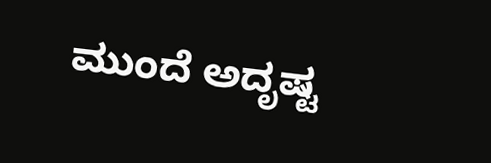ಮುಂದೆ ಅದೃಷ್ಟ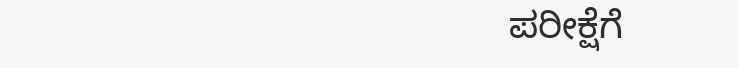ಪರೀಕ್ಷೆಗೆ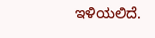ಇಳಿಯಲಿದೆ.